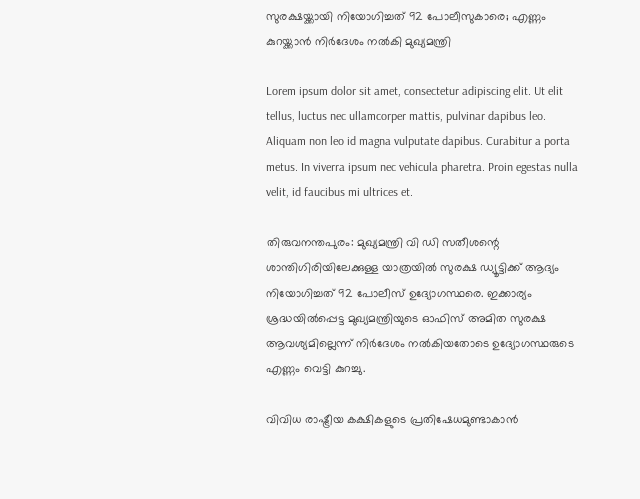സുരക്ഷയ്ക്കായി നിയോഗിച്ചത് 92 പോലീസുകാരെ; എണ്ണം കുറയ്ക്കാൻ നിർദേശം നൽകി മുഖ്യമന്ത്രി

Lorem ipsum dolor sit amet, consectetur adipiscing elit. Ut elit tellus, luctus nec ullamcorper mattis, pulvinar dapibus leo. Aliquam non leo id magna vulputate dapibus. Curabitur a porta metus. In viverra ipsum nec vehicula pharetra. Proin egestas nulla velit, id faucibus mi ultrices et.

തിരുവനന്തപുരം: മുഖ്യമന്ത്രി വി ഡി സതീശന്റെ ശാന്തിഗിരിയിലേക്കുള്ള യാത്രയിൽ സുരക്ഷ ഡ്യൂട്ടിക്ക് ആദ്യം നിയോഗിച്ചത് 92 പോലീസ് ഉദ്യോഗസ്ഥരെ. ഇക്കാര്യം ശ്രദ്ധയിൽപ്പെട്ട മുഖ്യമന്ത്രിയുടെ ഓഫിസ് അമിത സുരക്ഷ ആവശ്യമില്ലെന്ന് നിർദേശം നൽകിയതോടെ ഉദ്യോഗസ്ഥരുടെ എണ്ണം വെട്ടി കുറച്ചു.

വിവിധ രാഷ്ട്രീയ കക്ഷികളുടെ പ്രതിഷേധമുണ്ടാകാൻ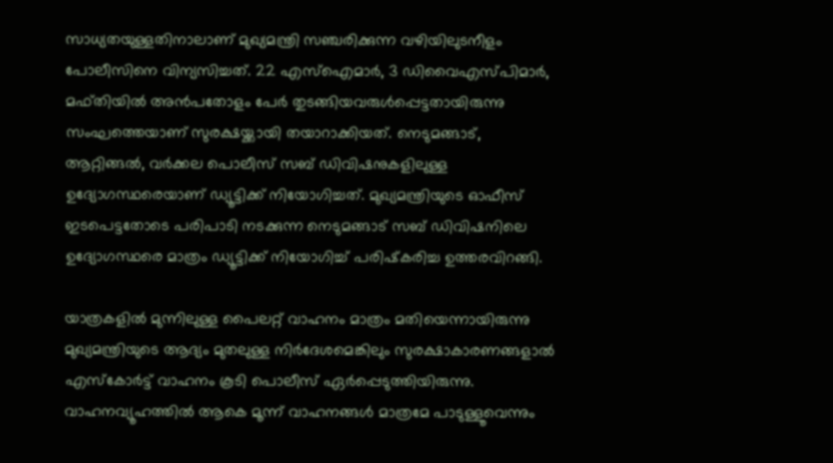സാധ്യതയുള്ളതിനാലാണ് മുഖ്യമന്ത്രി സഞ്ചരിക്കുന്ന വഴിയിലുടനീളം പോലീസിനെ വിന്യസിച്ചത്. 22 എസ്‌ഐമാർ, 3 ഡിവൈഎസ്പിമാർ, മഫ്തിയിൽ അൻപതോളം പേർ തുടങ്ങിയവരുൾപ്പെട്ടതായിരുന്നു സംഘത്തെയാണ് സുരക്ഷയ്ക്കായി തയാറാക്കിയത്. നെടുമങ്ങാട്, ആറ്റിങ്ങൽ, വർക്കല പൊലീസ് സബ് ഡിവിഷനുകളിലുള്ള ഉദ്യോഗസ്ഥരെയാണ് ഡ്യൂട്ടിക്ക് നിയോഗിച്ചത്. മുഖ്യമന്ത്രിയുടെ ഓഫീസ് ഇടപെട്ടതോടെ പരിപാടി നടക്കുന്ന നെടുമങ്ങാട് സബ് ഡിവിഷനിലെ ഉദ്യോഗസ്ഥരെ മാത്രം ഡ്യൂട്ടിക്ക് നിയോഗിച്ച് പരിഷ്‌കരിച്ച ഉത്തരവിറങ്ങി.

യാത്രകളിൽ മുന്നിലുള്ള പൈലറ്റ് വാഹനം മാത്രം മതിയെന്നായിരുന്നു മുഖ്യമന്ത്രിയുടെ ആദ്യം മുതലുള്ള നിർദേശമെങ്കിലും സുരക്ഷാകാരണങ്ങളാൽ എസ്‌കോർട്ട് വാഹനം കൂടി പൊലീസ് ഏർപ്പെടുത്തിയിരുന്നു. വാഹനവ്യൂഹത്തിൽ ആകെ മൂന്ന് വാഹനങ്ങൾ മാത്രമേ പാടുള്ളൂവെന്നും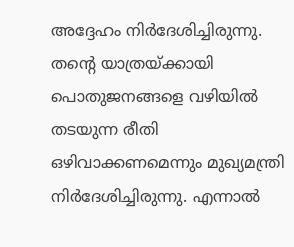അദ്ദേഹം നിർദേശിച്ചിരുന്നു. തന്റെ യാത്രയ്ക്കായി പൊതുജനങ്ങളെ വഴിയിൽ തടയുന്ന രീതി ഒഴിവാക്കണമെന്നും മുഖ്യമന്ത്രി നിർദേശിച്ചിരുന്നു. എന്നാൽ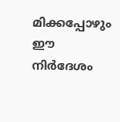മിക്കപ്പോഴും ഈ നിർദേശം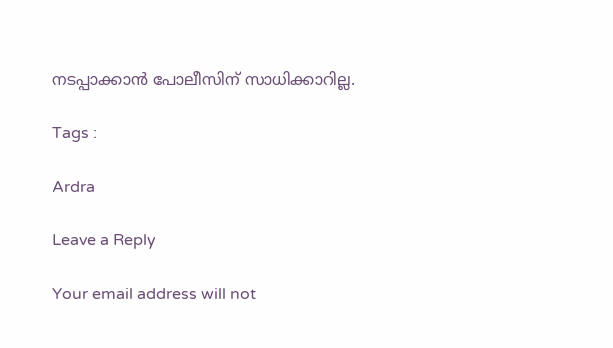നടപ്പാക്കാൻ പോലീസിന് സാധിക്കാറില്ല.

Tags :

Ardra

Leave a Reply

Your email address will not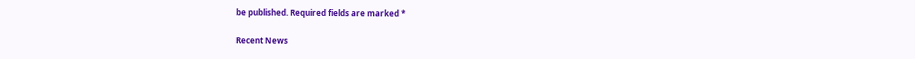be published. Required fields are marked *

Recent News